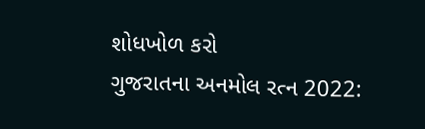શોધખોળ કરો
ગુજરાતના અનમોલ રત્ન 2022: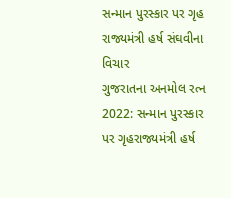સન્માન પુરસ્કાર પર ગૃહ રાજ્યમંત્રી હર્ષ સંઘવીના વિચાર
ગુજરાતના અનમોલ રત્ન 2022: સન્માન પુરસ્કાર પર ગૃહરાજ્યમંત્રી હર્ષ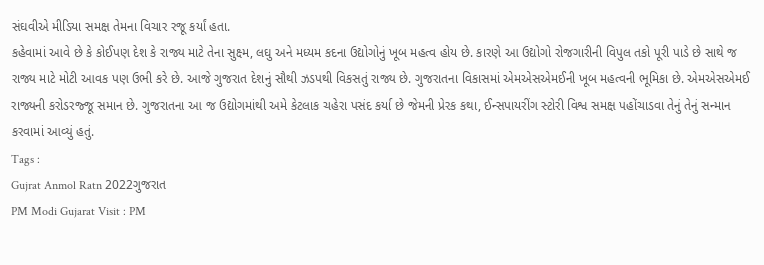સંઘવીએ મીડિયા સમક્ષ તેમના વિચાર રજૂ કર્યાં હતા.
કહેવામાં આવે છે કે કોઈપણ દેશ કે રાજ્ય માટે તેના સુક્ષ્મ, લઘુ અને મધ્યમ કદના ઉદ્યોગોનું ખૂબ મહત્વ હોય છે. કારણે આ ઉદ્યોગો રોજગારીની વિપુલ તકો પૂરી પાડે છે સાથે જ રાજ્ય માટે મોટી આવક પણ ઉભી કરે છે. આજે ગુજરાત દેશનું સૌથી ઝડપથી વિકસતું રાજ્ય છે. ગુજરાતના વિકાસમાં એમએસએમઈની ખૂબ મહત્વની ભૂમિકા છે. એમએસએમઈ રાજ્યની કરોડરજ્જૂ સમાન છે. ગુજરાતના આ જ ઉદ્યોગમાંથી અમે કેટલાક ચહેરા પસંદ કર્યા છે જેમની પ્રેરક કથા, ઈન્સપાયરીંગ સ્ટોરી વિશ્વ સમક્ષ પહોંચાડવા તેનું તેનું સન્માન કરવામાં આવ્યું હતું.
Tags :
Gujrat Anmol Ratn 2022ગુજરાત
PM Modi Gujarat Visit : PM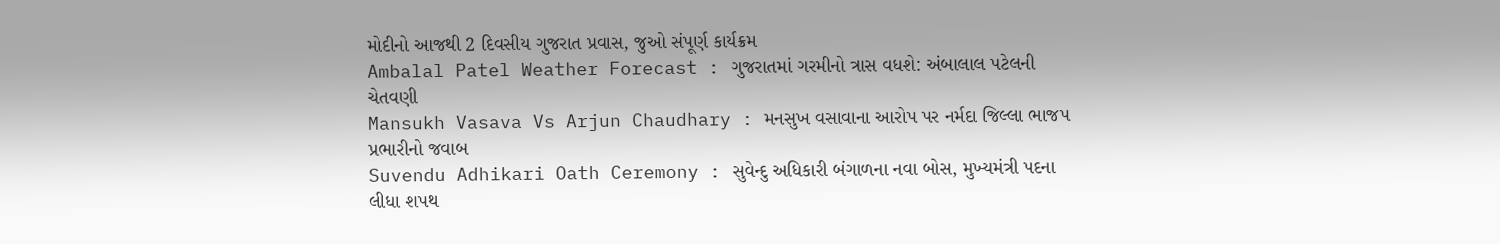મોદીનો આજથી 2 દિવસીય ગુજરાત પ્રવાસ, જુઓ સંપૂર્ણ કાર્યક્રમ
Ambalal Patel Weather Forecast : ગુજરાતમાં ગરમીનો ત્રાસ વધશે: અંબાલાલ પટેલની ચેતવણી
Mansukh Vasava Vs Arjun Chaudhary : મનસુખ વસાવાના આરોપ પર નર્મદા જિલ્લા ભાજપ પ્રભારીનો જવાબ
Suvendu Adhikari Oath Ceremony : સુવેન્દુ અધિકારી બંગાળના નવા બોસ, મુખ્યમંત્રી પદના લીધા શપથ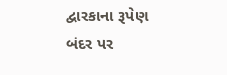દ્વારકાના રૂપેણ બંદર પર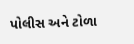પોલીસ અને ટોળા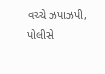વચ્ચે ઝપાઝપી, પોલીસે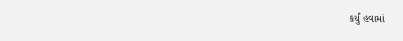કર્યું હવામાં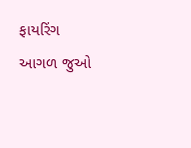ફાયરિંગ
આગળ જુઓ